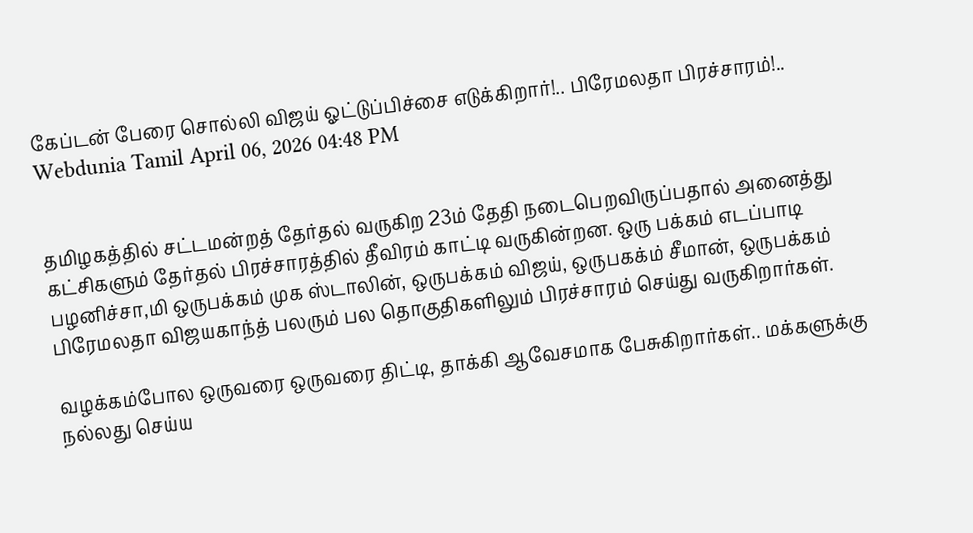கேப்டன் பேரை சொல்லி விஜய் ஓட்டுப்பிச்சை எடுக்கிறார்!.. பிரேமலதா பிரச்சாரம்!..
Webdunia Tamil April 06, 2026 04:48 PM


தமிழகத்தில் சட்டமன்றத் தேர்தல் வருகிற 23ம் தேதி நடைபெறவிருப்பதால் அனைத்து கட்சிகளும் தேர்தல் பிரச்சாரத்தில் தீவிரம் காட்டி வருகின்றன. ஒரு பக்கம் எடப்பாடி பழனிச்சா,மி ஒருபக்கம் முக ஸ்டாலின், ஒருபக்கம் விஜய், ஒருபகக்ம் சீமான், ஒருபக்கம் பிரேமலதா விஜயகாந்த் பலரும் பல தொகுதிகளிலும் பிரச்சாரம் செய்து வருகிறார்கள்.

வழக்கம்போல ஒருவரை ஒருவரை திட்டி, தாக்கி ஆவேசமாக பேசுகிறார்கள்.. மக்களுக்கு நல்லது செய்ய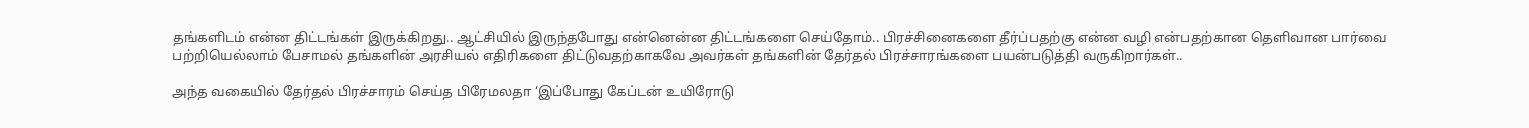தங்களிடம் என்ன திட்டங்கள் இருக்கிறது.. ஆட்சியில் இருந்தபோது என்னென்ன திட்டங்களை செய்தோம்.. பிரச்சினைகளை தீர்ப்பதற்கு என்ன வழி என்பதற்கான தெளிவான பார்வை பற்றியெல்லாம் பேசாமல் தங்களின் அரசியல் எதிரிகளை திட்டுவதற்காகவே அவர்கள் தங்களின் தேர்தல் பிரச்சாரங்களை பயன்படுத்தி வருகிறார்கள்..

அந்த வகையில் தேர்தல் பிரச்சாரம் செய்த பிரேமலதா ‘இப்போது கேப்டன் உயிரோடு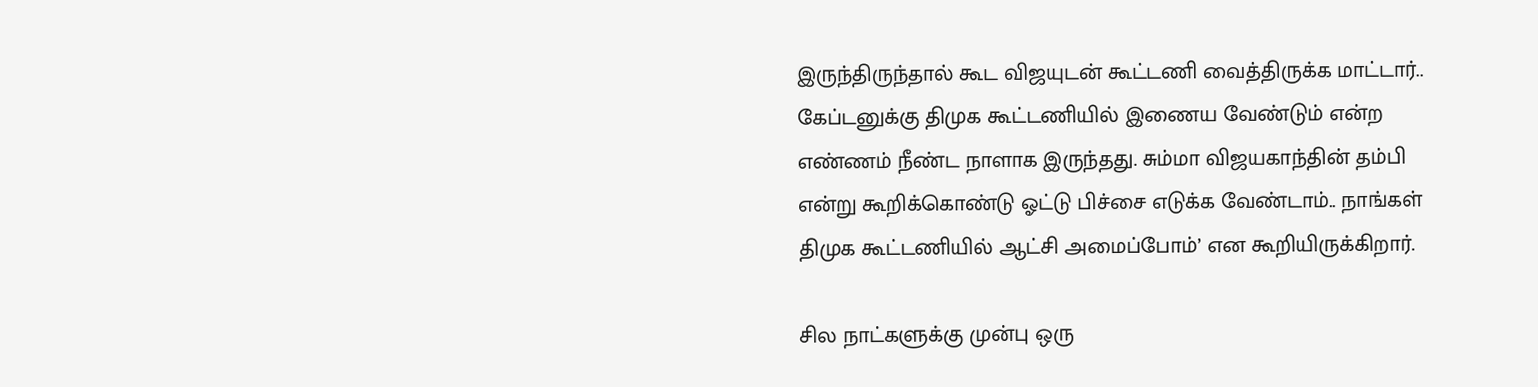இருந்திருந்தால் கூட விஜயுடன் கூட்டணி வைத்திருக்க மாட்டார்.. கேப்டனுக்கு திமுக கூட்டணியில் இணைய வேண்டும் என்ற எண்ணம் நீண்ட நாளாக இருந்தது. சும்மா விஜயகாந்தின் தம்பி என்று கூறிக்கொண்டு ஓட்டு பிச்சை எடுக்க வேண்டாம்.. நாங்கள் திமுக கூட்டணியில் ஆட்சி அமைப்போம்’ என கூறியிருக்கிறார்.

சில நாட்களுக்கு முன்பு ஒரு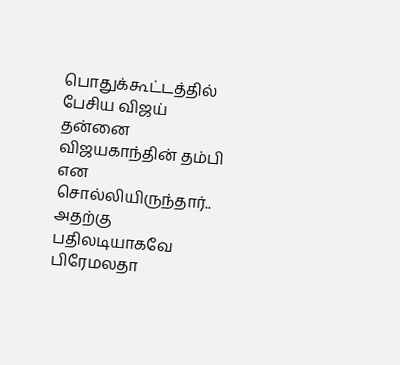பொதுக்கூட்டத்தில் பேசிய விஜய் தன்னை விஜயகாந்தின் தம்பி என சொல்லியிருந்தார்.. அதற்கு பதிலடியாகவே பிரேமலதா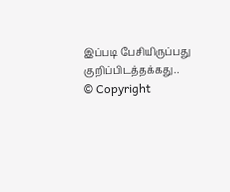இப்படி பேசியிருப்பது குறிப்பிடத்தக்கது..
© Copyright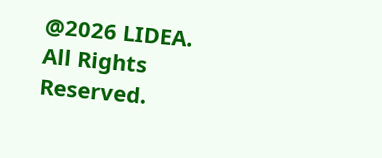@2026 LIDEA. All Rights Reserved.